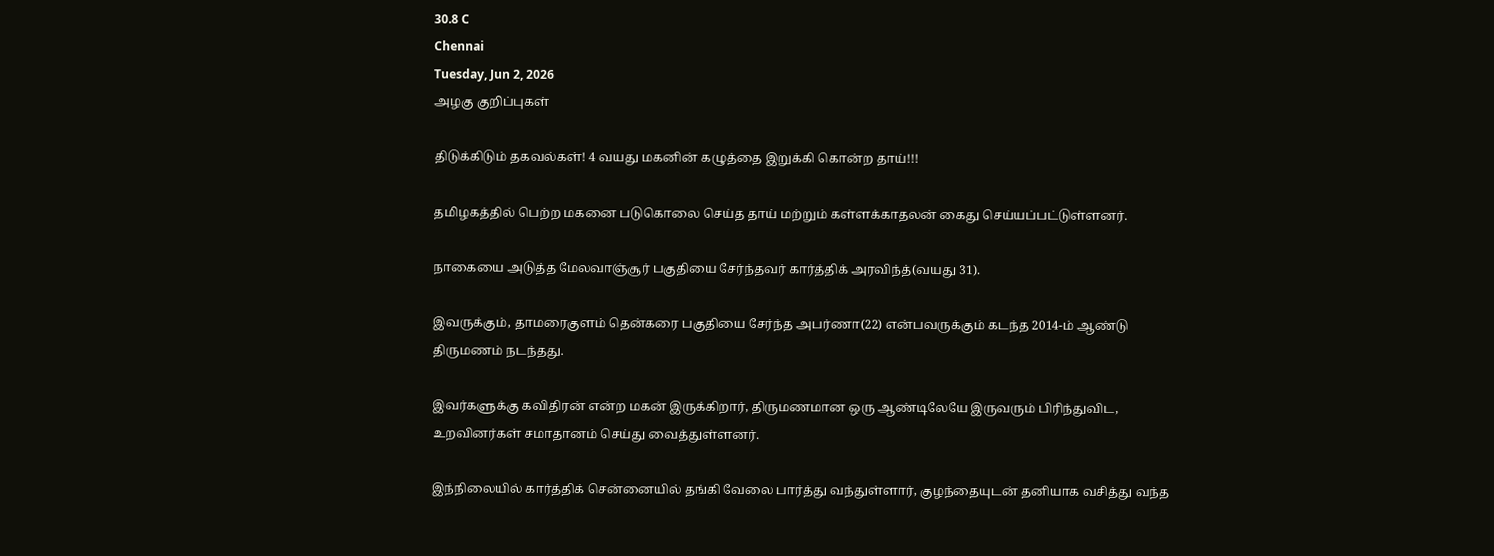30.8 C
Chennai
Tuesday, Jun 2, 2026
அழகு குறிப்புகள்

திடுக்கிடும் தகவல்கள்! 4 வயது மகனின் கழுத்தை இறுக்கி கொன்ற தாய்!!!

தமிழகத்தில் பெற்ற மகனை படுகொலை செய்த தாய் மற்றும் கள்ளக்காதலன் கைது செய்யப்பட்டுள்ளனர்.

நாகையை அடுத்த மேலவாஞ்சூர் பகுதியை சேர்ந்தவர் கார்த்திக் அரவிந்த்(வயது 31).

இவருக்கும், தாமரைகுளம் தென்கரை பகுதியை சேர்ந்த அபர்ணா(22) என்பவருக்கும் கடந்த 2014-ம் ஆண்டு திருமணம் நடந்தது.

இவர்களுக்கு கவிதிரன் என்ற மகன் இருக்கிறார், திருமணமான ஒரு ஆண்டிலேயே இருவரும் பிரிந்துவிட, உறவினர்கள் சமாதானம் செய்து வைத்துள்ளனர்.

இந்நிலையில் கார்த்திக் சென்னையில் தங்கி வேலை பார்த்து வந்துள்ளார், குழந்தையுடன் தனியாக வசித்து வந்த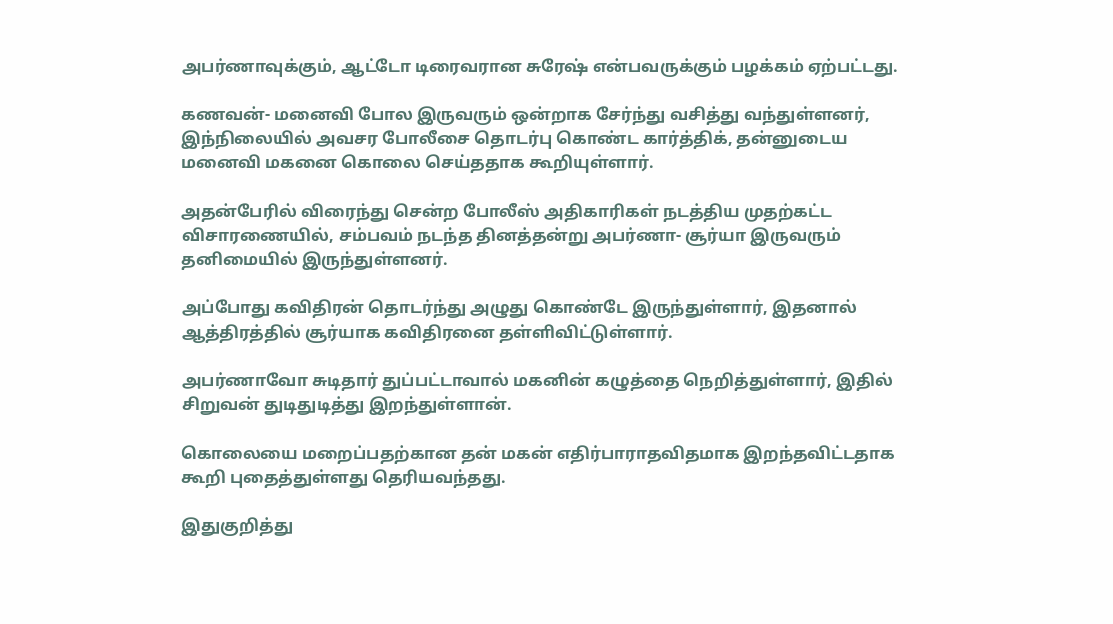அபர்ணாவுக்கும், ஆட்டோ டிரைவரான சுரேஷ் என்பவருக்கும் பழக்கம் ஏற்பட்டது.

கணவன்- மனைவி போல இருவரும் ஒன்றாக சேர்ந்து வசித்து வந்துள்ளனர், இந்நிலையில் அவசர போலீசை தொடர்பு கொண்ட கார்த்திக், தன்னுடைய மனைவி மகனை கொலை செய்ததாக கூறியுள்ளார்.

அதன்பேரில் விரைந்து சென்ற போலீஸ் அதிகாரிகள் நடத்திய முதற்கட்ட விசாரணையில், சம்பவம் நடந்த தினத்தன்று அபர்ணா- சூர்யா இருவரும் தனிமையில் இருந்துள்ளனர்.

அப்போது கவிதிரன் தொடர்ந்து அழுது கொண்டே இருந்துள்ளார், இதனால் ஆத்திரத்தில் சூர்யாக கவிதிரனை தள்ளிவிட்டுள்ளார்.

அபர்ணாவோ சுடிதார் துப்பட்டாவால் மகனின் கழுத்தை நெறித்துள்ளார், இதில் சிறுவன் துடிதுடித்து இறந்துள்ளான்.

கொலையை மறைப்பதற்கான தன் மகன் எதிர்பாராதவிதமாக இறந்தவிட்டதாக கூறி புதைத்துள்ளது தெரியவந்தது.

இதுகுறித்து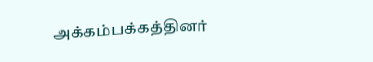அக்கம்பக்கத்தினர்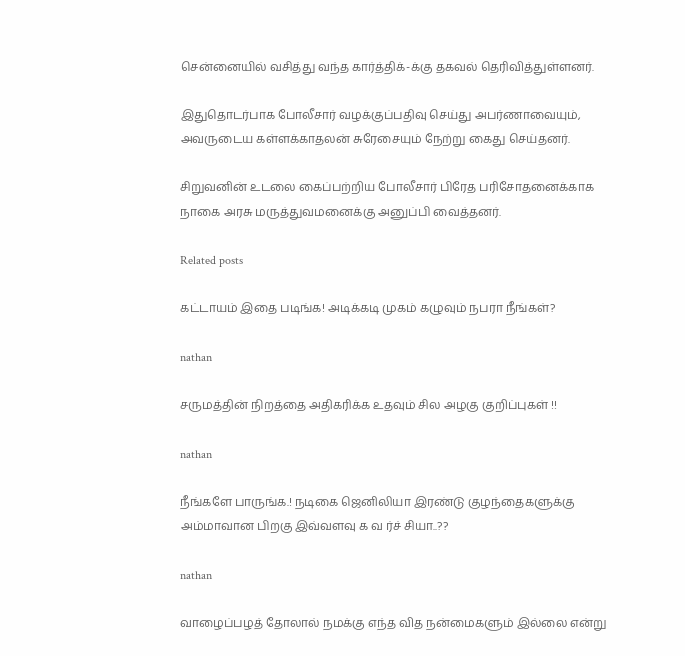சென்னையில் வசித்து வந்த கார்த்திக்-க்கு தகவல் தெரிவித்துள்ளனர்.

இதுதொடர்பாக போலீசார் வழக்குப்பதிவு செய்து அபர்ணாவையும், அவருடைய கள்ளக்காதலன் சுரேசையும் நேற்று கைது செய்தனர்.

சிறுவனின் உடலை கைப்பற்றிய போலீசார் பிரேத பரிசோதனைக்காக நாகை அரசு மருத்துவமனைக்கு அனுப்பி வைத்தனர்.

Related posts

கட்டாயம் இதை படிங்க! அடிக்கடி முகம் கழுவும் நபரா நீங்கள்?

nathan

சருமத்தின் நிறத்தை அதிகரிக்க உதவும் சில அழகு குறிப்புகள் !!

nathan

நீங்களே பாருங்க.! நடிகை ஜெனிலியா இரண்டு குழந்தைகளுக்கு அம்மாவான பிறகு இவ்வளவு க வ ர்ச் சியா..??

nathan

வாழைப்பழத் தோலால் நமக்கு எந்த வித நன்மைகளும் இல்லை என்று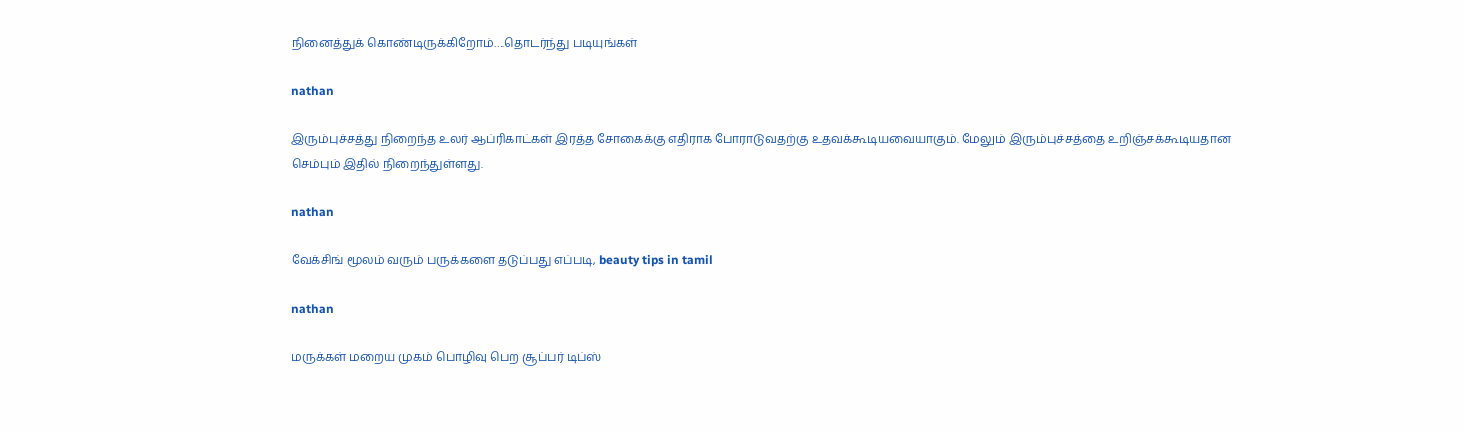நினைத்துக் கொண்டிருக்கிறோம்….தொடர்ந்து படியுங்கள்

nathan

இரும்புச்சத்து நிறைந்த உலர் ஆப்ரிகாட்கள் இரத்த சோகைக்கு எதிராக போராடுவதற்கு உதவக்கூடியவையாகும். மேலும் இரும்புச்சத்தை உறிஞ்சக்கூடியதான செம்பும் இதில் நிறைந்துள்ளது.

nathan

வேக்சிங் மூலம் வரும் பருக்களை தடுப்பது எப்படி, beauty tips in tamil

nathan

மருக்கள் மறைய முகம் பொழிவு பெற சூப்பர் டிப்ஸ்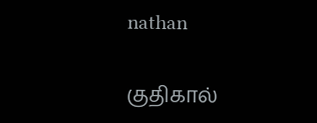nathan

குதிகால்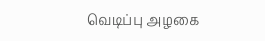வெடிப்பு அழகை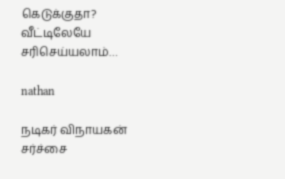கெடுக்குதா? வீட்டிலேயே சரிசெய்யலாம்…

nathan

நடிகர் விநாயகன் சர்ச்சை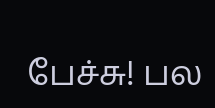பேச்சு! பல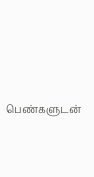பெண்களுடன்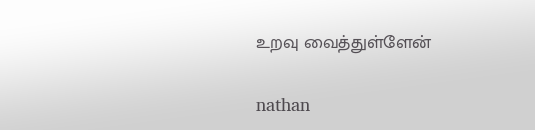உறவு வைத்துள்ளேன்

nathan